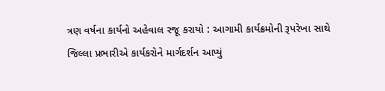ત્રણ વર્ષના કાર્યનો અહેવાલ રજૂ કરાયો : આગામી કાર્યક્રમોની રૂપરેખા સાથે જિલ્લા પ્રભારીએ કાર્યકરોને માર્ગદર્શન આપ્યું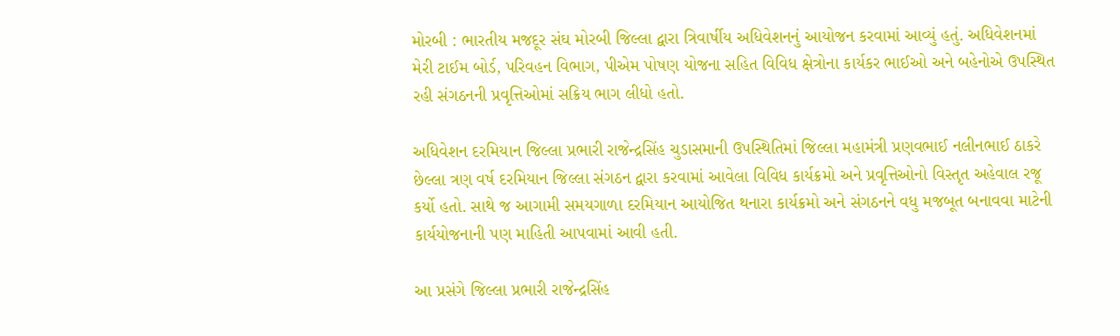મોરબી : ભારતીય મજદૂર સંઘ મોરબી જિલ્લા દ્વારા ત્રિવાર્ષીય અધિવેશનનું આયોજન કરવામાં આવ્યું હતું. અધિવેશનમાં મેરી ટાઈમ બોર્ડ, પરિવહન વિભાગ, પીએમ પોષણ યોજના સહિત વિવિધ ક્ષેત્રોના કાર્યકર ભાઈઓ અને બહેનોએ ઉપસ્થિત રહી સંગઠનની પ્રવૃત્તિઓમાં સક્રિય ભાગ લીધો હતો.

અધિવેશન દરમિયાન જિલ્લા પ્રભારી રાજેન્દ્રસિંહ ચુડાસમાની ઉપસ્થિતિમાં જિલ્લા મહામંત્રી પ્રણવભાઈ નલીનભાઈ ઠાકરે છેલ્લા ત્રણ વર્ષ દરમિયાન જિલ્લા સંગઠન દ્વારા કરવામાં આવેલા વિવિધ કાર્યક્રમો અને પ્રવૃત્તિઓનો વિસ્તૃત અહેવાલ રજૂ કર્યો હતો. સાથે જ આગામી સમયગાળા દરમિયાન આયોજિત થનારા કાર્યક્રમો અને સંગઠનને વધુ મજબૂત બનાવવા માટેની કાર્યયોજનાની પણ માહિતી આપવામાં આવી હતી.

આ પ્રસંગે જિલ્લા પ્રભારી રાજેન્દ્રસિંહ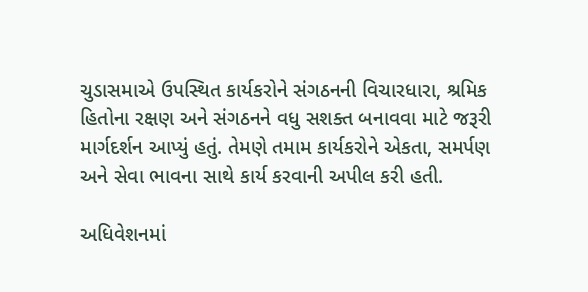ચુડાસમાએ ઉપસ્થિત કાર્યકરોને સંગઠનની વિચારધારા, શ્રમિક હિતોના રક્ષણ અને સંગઠનને વધુ સશક્ત બનાવવા માટે જરૂરી માર્ગદર્શન આપ્યું હતું. તેમણે તમામ કાર્યકરોને એકતા, સમર્પણ અને સેવા ભાવના સાથે કાર્ય કરવાની અપીલ કરી હતી.

અધિવેશનમાં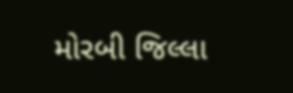મોરબી જિલ્લા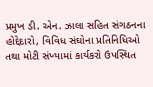પ્રમુખ ડી. એન. ઝાલા સહિત સંગઠનના હોદ્દેદારો, વિવિધ સંઘોના પ્રતિનિધિઓ તથા મોટી સંખ્યામાં કાર્યકરો ઉપસ્થિત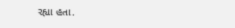રહ્યા હતા.